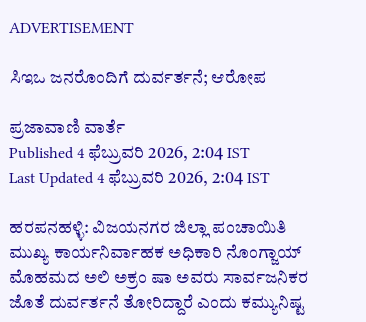ADVERTISEMENT

ಸಿಇಒ ಜನರೊಂದಿಗೆ ದುರ್ವರ್ತನೆ; ಆರೋಪ

ಪ್ರಜಾವಾಣಿ ವಾರ್ತೆ
Published 4 ಫೆಬ್ರುವರಿ 2026, 2:04 IST
Last Updated 4 ಫೆಬ್ರುವರಿ 2026, 2:04 IST

ಹರಪನಹಳ್ಳಿ: ವಿಜಯನಗರ ಜಿಲ್ಲಾ ಪಂಚಾಯಿತಿ ಮುಖ್ಯ ಕಾರ್ಯನಿರ್ವಾಹಕ ಅಧಿಕಾರಿ ನೊಂಗ್ಜಾಯ್ ಮೊಹಮದ ಅಲಿ ಅಕ್ರಂ ಷಾ ಅವರು ಸಾರ್ವಜನಿಕರ ಜೊತೆ ದುರ್ವರ್ತನೆ ತೋರಿದ್ದಾರೆ ಎಂದು ಕಮ್ಯುನಿಷ್ಟ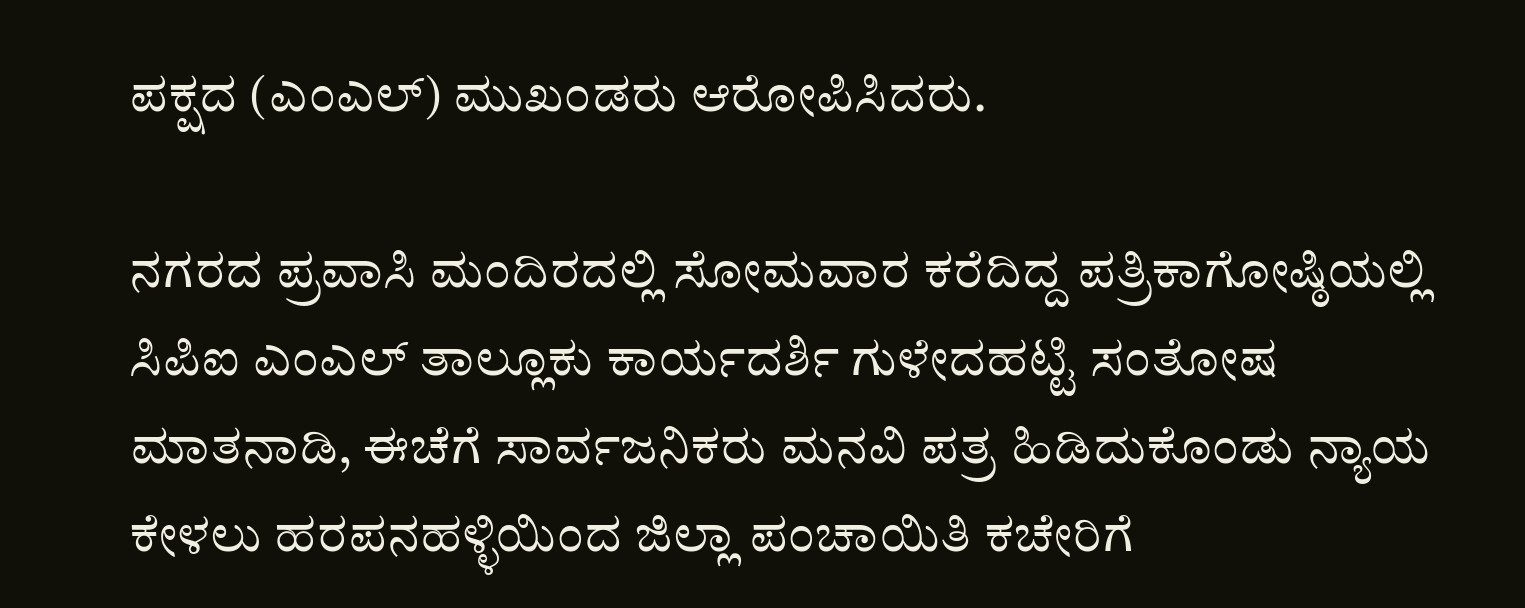ಪಕ್ಷದ (ಎಂಎಲ್‍) ಮುಖಂಡರು ಆರೋಪಿಸಿದರು.

ನಗರದ ಪ್ರವಾಸಿ ಮಂದಿರದಲ್ಲಿ ಸೋಮವಾರ ಕರೆದಿದ್ದ ಪತ್ರಿಕಾಗೋಷ್ಠಿಯಲ್ಲಿ ಸಿಪಿಐ ಎಂಎಲ್‍ ತಾಲ್ಲೂಕು ಕಾರ್ಯದರ್ಶಿ ಗುಳೇದಹಟ್ಟಿ ಸಂತೋಷ ಮಾತನಾಡಿ, ಈಚೆಗೆ ಸಾರ್ವಜನಿಕರು ಮನವಿ ಪತ್ರ ಹಿಡಿದುಕೊಂಡು ನ್ಯಾಯ ಕೇಳಲು ಹರಪನಹಳ್ಳಿಯಿಂದ ಜಿಲ್ಲಾ ಪಂಚಾಯಿತಿ ಕಚೇರಿಗೆ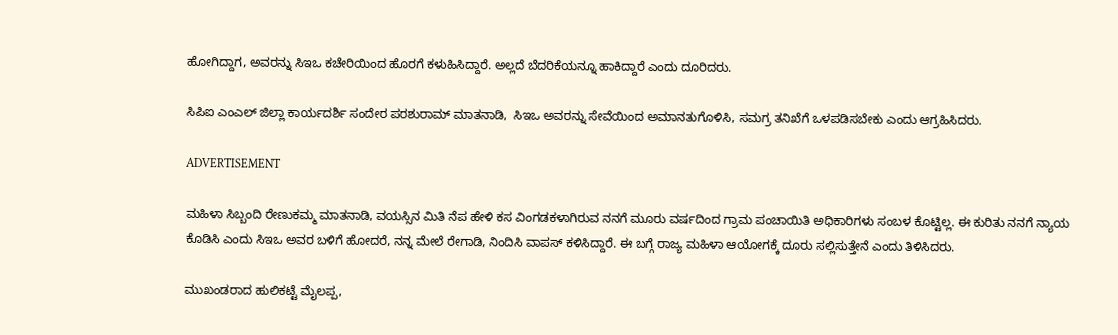ಹೋಗಿದ್ದಾಗ, ಅವರನ್ನು ಸಿಇಒ ಕಚೇರಿಯಿಂದ ಹೊರಗೆ ಕಳುಹಿಸಿದ್ದಾರೆ. ಅಲ್ಲದೆ ಬೆದರಿಕೆಯನ್ನೂ ಹಾಕಿದ್ದಾರೆ ಎಂದು ದೂರಿದರು.

ಸಿಪಿಐ ಎಂಎಲ್‍ ಜಿಲ್ಲಾ ಕಾರ್ಯದರ್ಶಿ ಸಂದೇರ ಪರಶುರಾಮ್ ಮಾತನಾಡಿ,  ಸಿಇಒ ಅವರನ್ನು ಸೇವೆಯಿಂದ ಅಮಾನತುಗೊಳಿಸಿ, ಸಮಗ್ರ ತನಿಖೆಗೆ ಒಳಪಡಿಸಬೇಕು ಎಂದು ಆಗ್ರಹಿಸಿದರು.

ADVERTISEMENT

ಮಹಿಳಾ ಸಿಬ್ಬಂದಿ ರೇಣುಕಮ್ಮ ಮಾತನಾಡಿ, ವಯಸ್ಸಿನ ಮಿತಿ ನೆಪ ಹೇಳಿ ಕಸ ವಿಂಗಡಕಳಾಗಿರುವ ನನಗೆ ಮೂರು ವರ್ಷದಿಂದ ಗ್ರಾಮ ಪಂಚಾಯಿತಿ ಅಧಿಕಾರಿಗಳು ಸಂಬಳ ಕೊಟ್ಟಿಲ್ಲ. ಈ ಕುರಿತು ನನಗೆ ನ್ಯಾಯ ಕೊಡಿಸಿ ಎಂದು ಸಿಇಒ ಅವರ ಬಳಿಗೆ ಹೋದರೆ, ನನ್ನ ಮೇಲೆ ರೇಗಾಡಿ, ನಿಂದಿಸಿ ವಾಪಸ್‌ ಕಳಿಸಿದ್ದಾರೆ. ಈ ಬಗ್ಗೆ ರಾಜ್ಯ ಮಹಿಳಾ ಆಯೋಗಕ್ಕೆ ದೂರು ಸಲ್ಲಿಸುತ್ತೇನೆ ಎಂದು ತಿಳಿಸಿದರು.

ಮುಖಂಡರಾದ ಹುಲಿಕಟ್ಟೆ ಮೈಲಪ್ಪ,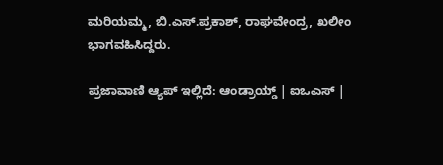ಮರಿಯಮ್ಮ, ಬಿ.ಎಸ್.ಪ್ರಕಾಶ್, ರಾಘವೇಂದ್ರ, ಖಲೀಂ ಭಾಗವಹಿಸಿದ್ದರು.

ಪ್ರಜಾವಾಣಿ ಆ್ಯಪ್ ಇಲ್ಲಿದೆ: ಆಂಡ್ರಾಯ್ಡ್ | ಐಒಎಸ್ |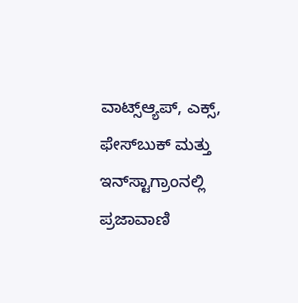ವಾಟ್ಸ್ಆ್ಯಪ್, ಎಕ್ಸ್, ಫೇಸ್‌ಬುಕ್ ಮತ್ತು ಇನ್‌ಸ್ಟಾಗ್ರಾಂನಲ್ಲಿ ಪ್ರಜಾವಾಣಿ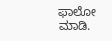ಫಾಲೋ ಮಾಡಿ.